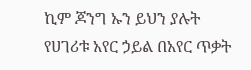ኪም ጆንግ ኡን ይህን ያሉት የሀገሪቱ አየር ኃይል በአየር ጥቃት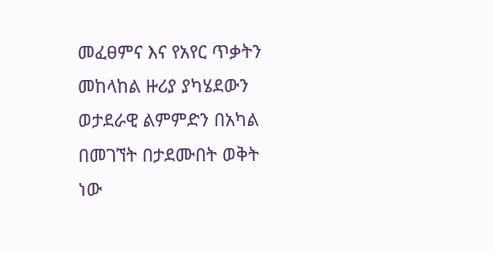መፈፀምና እና የአየር ጥቃትን መከላከል ዙሪያ ያካሄደውን ወታደራዊ ልምምድን በአካል በመገኘት በታደሙበት ወቅት ነው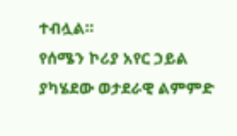ተብሏል።
የሰሜን ኮሪያ አየር ኃይል ያካሄደው ወታደራዊ ልምምድ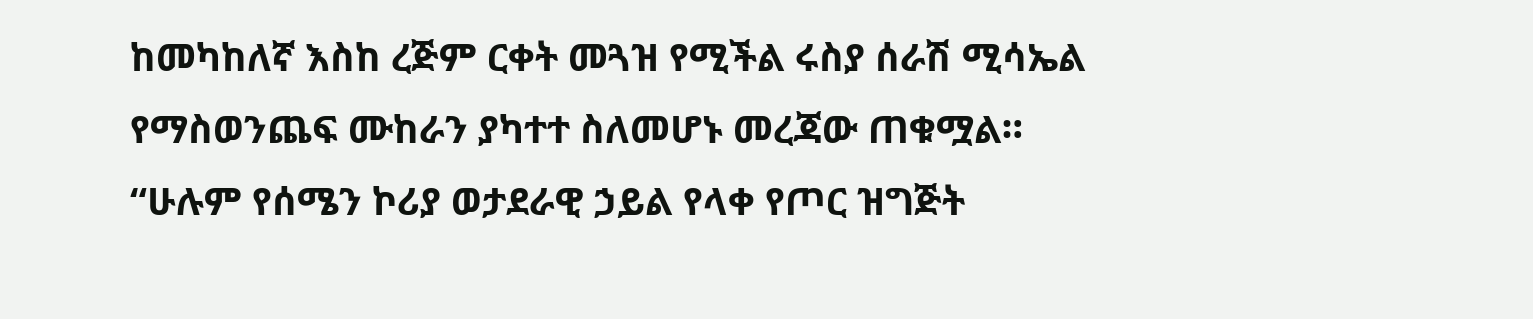ከመካከለኛ እስከ ረጅም ርቀት መጓዝ የሚችል ሩስያ ሰራሽ ሚሳኤል የማስወንጨፍ ሙከራን ያካተተ ስለመሆኑ መረጃው ጠቁሟል።
“ሁሉም የሰሜን ኮሪያ ወታደራዊ ኃይል የላቀ የጦር ዝግጅት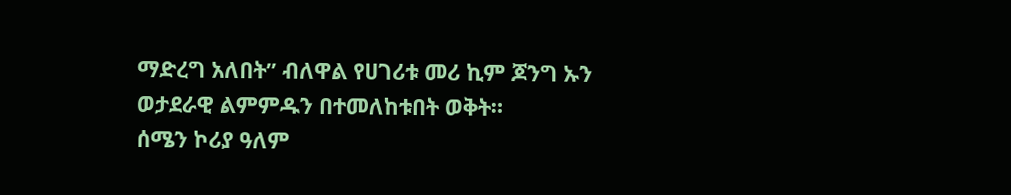ማድረግ አለበት” ብለዋል የሀገሪቱ መሪ ኪም ጆንግ ኡን ወታደራዊ ልምምዱን በተመለከቱበት ወቅት።
ሰሜን ኮሪያ ዓለም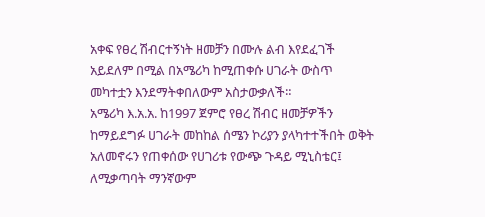አቀፍ የፀረ ሽብርተኝነት ዘመቻን በሙሉ ልብ እየደፈገች አይደለም በሚል በአሜሪካ ከሚጠቀሱ ሀገራት ውስጥ መካተቷን እንደማትቀበለውም አስታውቃለች።
አሜሪካ እ.አ.አ. ከ1997 ጀምሮ የፀረ ሽብር ዘመቻዎችን ከማይደግፉ ሀገራት መከከል ሰሜን ኮሪያን ያላካተተችበት ወቅት አለመኖሩን የጠቀሰው የሀገሪቱ የውጭ ጉዳይ ሚኒስቴር፤ ለሚቃጣባት ማንኛውም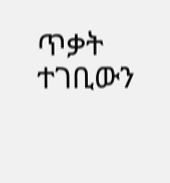ጥቃት ተገቢውን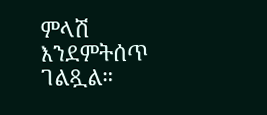ምላሽ እንደምትሰጥ ገልጿል።